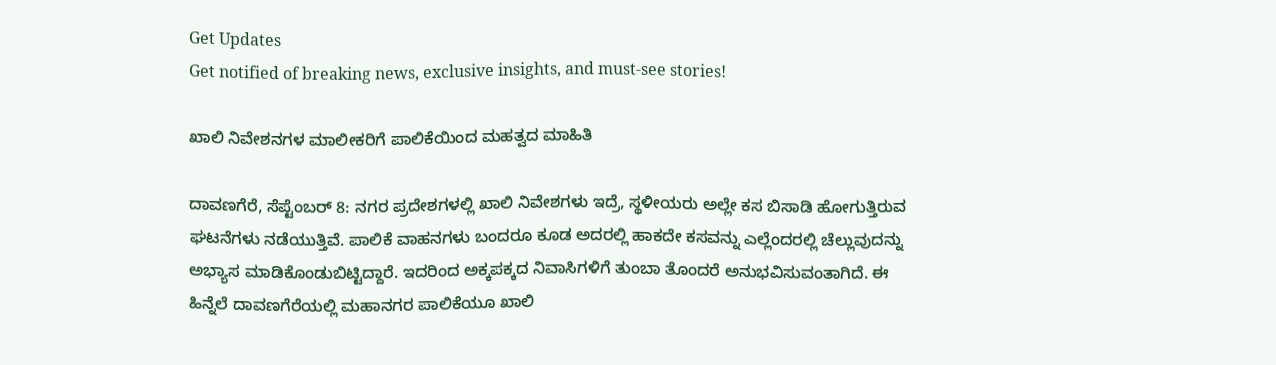Get Updates
Get notified of breaking news, exclusive insights, and must-see stories!

ಖಾಲಿ ನಿವೇಶನಗಳ ಮಾಲೀಕರಿಗೆ ಪಾಲಿಕೆಯಿಂದ ಮಹತ್ವದ ಮಾಹಿತಿ

ದಾವಣಗೆರೆ, ಸೆಪ್ಟೆಂಬರ್ 8: ನಗರ ಪ್ರದೇಶಗಳಲ್ಲಿ ಖಾಲಿ ನಿವೇಶಗಳು ಇದ್ರೆ, ಸ್ಥಳೀಯರು ಅಲ್ಲೇ ಕಸ ಬಿಸಾಡಿ ಹೋಗುತ್ತಿರುವ ಘಟನೆಗಳು ನಡೆಯುತ್ತಿವೆ. ಪಾಲಿಕೆ ವಾಹನಗಳು ಬಂದರೂ ಕೂಡ ಅದರಲ್ಲಿ ಹಾಕದೇ ಕಸವನ್ನು ಎಲ್ಲೆಂದರಲ್ಲಿ ಚೆಲ್ಲುವುದನ್ನು ಅಭ್ಯಾಸ ಮಾಡಿಕೊಂಡುಬಿಟ್ಟಿದ್ದಾರೆ. ಇದರಿಂದ ಅಕ್ಕಪಕ್ಕದ ನಿವಾಸಿಗಳಿಗೆ ತುಂಬಾ ತೊಂದರೆ ಅನುಭವಿಸುವಂತಾಗಿದೆ. ಈ ಹಿನ್ನೆಲೆ ದಾವಣಗೆರೆಯಲ್ಲಿ ಮಹಾನಗರ ಪಾಲಿಕೆಯೂ ಖಾಲಿ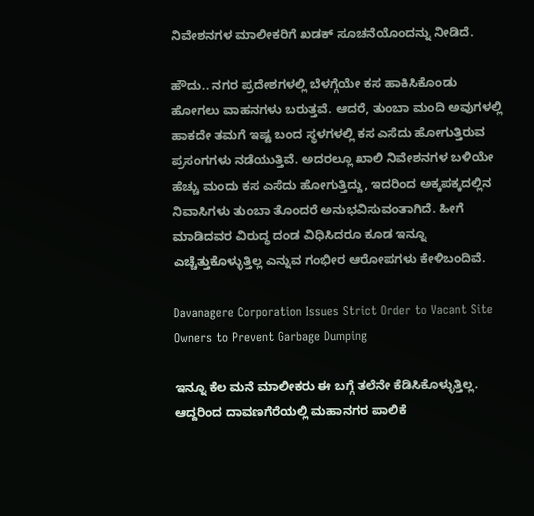ನಿವೇಶನಗಳ ಮಾಲೀಕರಿಗೆ ಖಡಕ್‌ ಸೂಚನೆಯೊಂದನ್ನು ನೀಡಿದೆ.

ಹೌದು.. ನಗರ ಪ್ರದೇಶಗಳಲ್ಲಿ ಬೆಳಗ್ಗೆಯೇ ಕಸ ಹಾಕಿಸಿಕೊಂಡು ಹೋಗಲು ವಾಹನಗಳು ಬರುತ್ತವೆ. ಆದರೆ, ತುಂಬಾ ಮಂದಿ ಅವುಗಳಲ್ಲಿ ಹಾಕದೇ ತಮಗೆ ಇಷ್ಟ ಬಂದ ಸ್ಥಳಗಳಲ್ಲಿ ಕಸ ಎಸೆದು ಹೋಗುತ್ತಿರುವ ಪ್ರಸಂಗಗಳು ನಡೆಯುತ್ತಿವೆ. ಅದರಲ್ಲೂ ಖಾಲಿ ನಿವೇಶನಗಳ ಬಳಿಯೇ ಹೆಚ್ಚು ಮಂದು ಕಸ ಎಸೆದು ಹೋಗುತ್ತಿದ್ದು, ಇದರಿಂದ ಅಕ್ಕಪಕ್ಕದಲ್ಲಿನ ನಿವಾಸಿಗಳು ತುಂಬಾ ತೊಂದರೆ ಅನುಭವಿಸುವಂತಾಗಿದೆ. ಹೀಗೆ ಮಾಡಿದವರ ವಿರುದ್ಧ ದಂಡ ವಿಧಿಸಿದರೂ ಕೂಡ ಇನ್ನೂ ಎಚ್ಚೆತ್ತುಕೊಳ್ಳುತ್ತಿಲ್ಲ ಎನ್ನುವ ಗಂಭೀರ ಆರೋಪಗಳು ಕೇಳಿಬಂದಿವೆ.

Davanagere Corporation Issues Strict Order to Vacant Site Owners to Prevent Garbage Dumping

ಇನ್ನೂ ಕೆಲ ಮನೆ ಮಾಲೀಕರು ಈ ಬಗ್ಗೆ ತಲೆನೇ ಕೆಡಿಸಿಕೊಳ್ಳುತ್ತಿಲ್ಲ. ಆದ್ದರಿಂದ ದಾವಣಗೆರೆಯಲ್ಲಿ ಮಹಾನಗರ ಪಾಲಿಕೆ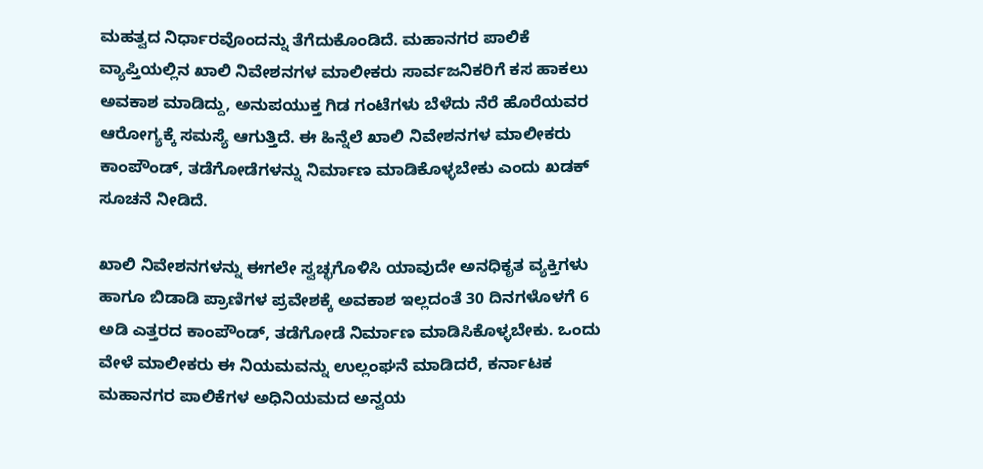ಮಹತ್ವದ ನಿರ್ಧಾರವೊಂದನ್ನು ತೆಗೆದುಕೊಂಡಿದೆ. ಮಹಾನಗರ ಪಾಲಿಕೆ ವ್ಯಾಪ್ತಿಯಲ್ಲಿನ ಖಾಲಿ ನಿವೇಶನಗಳ ಮಾಲೀಕರು ಸಾರ್ವಜನಿಕರಿಗೆ ಕಸ ಹಾಕಲು ಅವಕಾಶ ಮಾಡಿದ್ದು, ಅನುಪಯುಕ್ತ ಗಿಡ ಗಂಟೆಗಳು ಬೆಳೆದು ನೆರೆ ಹೊರೆಯವರ ಆರೋಗ್ಯಕ್ಕೆ ಸಮಸ್ಯೆ ಆಗುತ್ತಿದೆ. ಈ ಹಿನ್ನೆಲೆ ಖಾಲಿ ನಿವೇಶನಗಳ ಮಾಲೀಕರು ಕಾಂಪೌಂಡ್, ತಡೆಗೋಡೆಗಳನ್ನು ನಿರ್ಮಾಣ ಮಾಡಿಕೊಳ್ಳಬೇಕು ಎಂದು ಖಡಕ್‌ ಸೂಚನೆ ನೀಡಿದೆ.

ಖಾಲಿ ನಿವೇಶನಗಳನ್ನು ಈಗಲೇ ಸ್ವಚ್ಛಗೊಳಿಸಿ ಯಾವುದೇ ಅನಧಿಕೃತ ವ್ಯಕ್ತಿಗಳು ಹಾಗೂ ಬಿಡಾಡಿ ಪ್ರಾಣಿಗಳ ಪ್ರವೇಶಕ್ಕೆ ಅವಕಾಶ ಇಲ್ಲದಂತೆ 30 ದಿನಗಳೊಳಗೆ 6 ಅಡಿ ಎತ್ತರದ ಕಾಂಪೌಂಡ್, ತಡೆಗೋಡೆ ನಿರ್ಮಾಣ ಮಾಡಿಸಿಕೊಳ್ಳಬೇಕು. ಒಂದು ವೇಳೆ ಮಾಲೀಕರು ಈ ನಿಯಮವನ್ನು ಉಲ್ಲಂಘನೆ ಮಾಡಿದರೆ, ಕರ್ನಾಟಕ ಮಹಾನಗರ ಪಾಲಿಕೆಗಳ ಅಧಿನಿಯಮದ ಅನ್ವಯ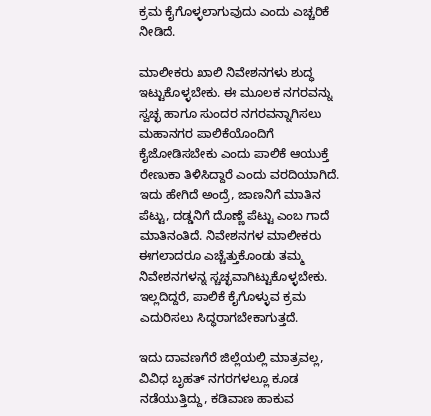ಕ್ರಮ ಕೈಗೊಳ್ಳಲಾಗುವುದು ಎಂದು ಎಚ್ಚರಿಕೆ ನೀಡಿದೆ.

ಮಾಲೀಕರು ಖಾಲಿ ನಿವೇಶನಗಳು ಶುದ್ಧ ಇಟ್ಟುಕೊಳ್ಳಬೇಕು. ಈ ಮೂಲಕ ನಗರವನ್ನು ಸ್ವಚ್ಛ ಹಾಗೂ ಸುಂದರ ನಗರವನ್ನಾಗಿಸಲು ಮಹಾನಗರ ಪಾಲಿಕೆಯೊಂದಿಗೆ ಕೈಜೋಡಿಸಬೇಕು ಎಂದು ಪಾಲಿಕೆ ಆಯುಕ್ತೆ ರೇಣುಕಾ ತಿಳಿಸಿದ್ದಾರೆ ಎಂದು ವರದಿಯಾಗಿದೆ. ಇದು ಹೇಗಿದೆ ಅಂದ್ರೆ, ಜಾಣನಿಗೆ ಮಾತಿನ ಪೆಟ್ಟು, ದಡ್ಡನಿಗೆ ದೊಣ್ಣೆ ಪೆಟ್ಟು ಎಂಬ ಗಾದೆ ಮಾತಿನಂತಿದೆ. ನಿವೇಶನಗಳ ಮಾಲೀಕರು ಈಗಲಾದರೂ ಎಚ್ಚೆತ್ತುಕೊಂಡು ತಮ್ಮ ನಿವೇಶನಗಳನ್ನ ಸ್ಚಚ್ಛವಾಗಿಟ್ಟುಕೊಳ್ಳಬೇಕು. ಇಲ್ಲದಿದ್ದರೆ, ಪಾಲಿಕೆ ಕೈಗೊಳ್ಳುವ ಕ್ರಮ ಎದುರಿಸಲು ಸಿದ್ಧರಾಗಬೇಕಾಗುತ್ತದೆ.

ಇದು ದಾವಣಗೆರೆ ಜಿಲ್ಲೆಯಲ್ಲಿ ಮಾತ್ರವಲ್ಲ, ವಿವಿಧ ಬೃಹತ್ ನಗರಗಳಲ್ಲೂ ಕೂಡ ನಡೆಯುತ್ತಿದ್ದು, ಕಡಿವಾಣ ಹಾಕುವ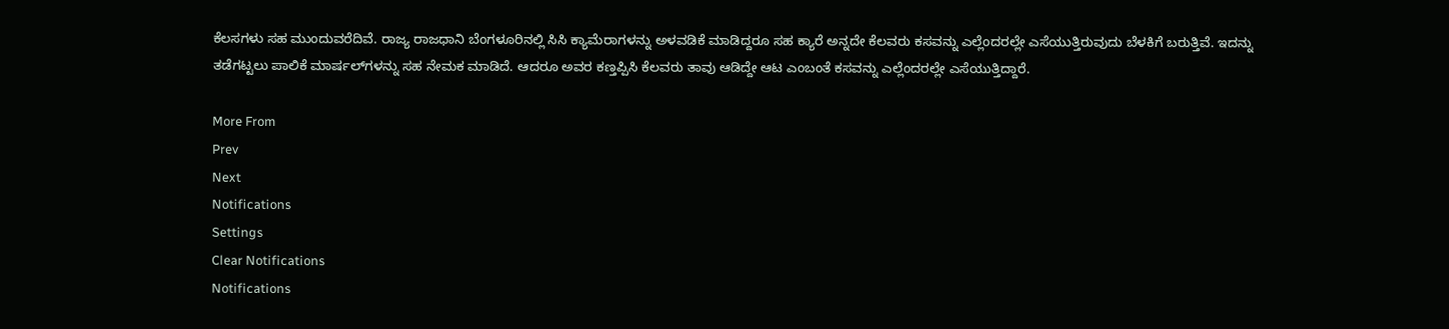ಕೆಲಸಗಳು ಸಹ ಮುಂದುವರೆದಿವೆ. ರಾಜ್ಯ ರಾಜಧಾನಿ ಬೆಂಗಳೂರಿನಲ್ಲಿ ಸಿಸಿ ಕ್ಯಾಮೆರಾಗಳನ್ನು ಅಳವಡಿಕೆ ಮಾಡಿದ್ದರೂ ಸಹ ಕ್ಯಾರೆ ಅನ್ನದೇ ಕೆಲವರು ಕಸವನ್ನು ಎಲ್ಲೆಂದರಲ್ಲೇ ಎಸೆಯುತ್ತಿರುವುದು ಬೆಳಕಿಗೆ ಬರುತ್ತಿವೆ. ಇದನ್ನು ತಡೆಗಟ್ಟಲು ಪಾಲಿಕೆ ಮಾರ್ಷಲ್‌ಗಳನ್ನು ಸಹ ನೇಮಕ ಮಾಡಿದೆ. ಆದರೂ ಅವರ ಕಣ್ತಪ್ಪಿಸಿ ಕೆಲವರು ತಾವು ಆಡಿದ್ದೇ ಆಟ ಎಂಬಂತೆ ಕಸವನ್ನು ಎಲ್ಲೆಂದರಲ್ಲೇ ಎಸೆಯುತ್ತಿದ್ದಾರೆ.

More From
Prev
Next
Notifications
Settings
Clear Notifications
Notifications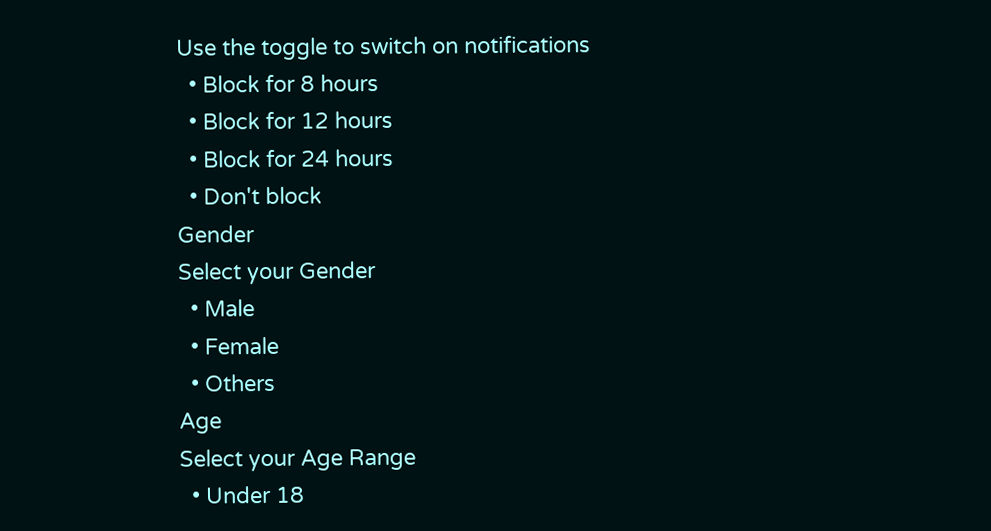Use the toggle to switch on notifications
  • Block for 8 hours
  • Block for 12 hours
  • Block for 24 hours
  • Don't block
Gender
Select your Gender
  • Male
  • Female
  • Others
Age
Select your Age Range
  • Under 18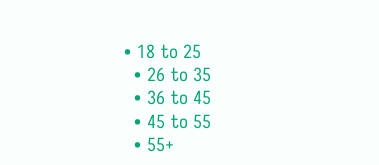• 18 to 25
  • 26 to 35
  • 36 to 45
  • 45 to 55
  • 55+